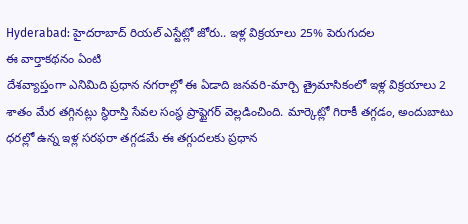Hyderabad: హైదరాబాద్ రియల్ ఎస్టేట్లో జోరు.. ఇళ్ల విక్రయాలు 25% పెరుగుదల
ఈ వార్తాకథనం ఏంటి
దేశవ్యాప్తంగా ఎనిమిది ప్రధాన నగరాల్లో ఈ ఏడాది జనవరి-మార్చి త్రైమాసికంలో ఇళ్ల విక్రయాలు 2 శాతం మేర తగ్గినట్లు స్థిరాస్తి సేవల సంస్థ ప్రాప్టైగర్ వెల్లడించింది. మార్కెట్లో గిరాకీ తగ్గడం, అందుబాటు ధరల్లో ఉన్న ఇళ్ల సరఫరా తగ్గడమే ఈ తగ్గుదలకు ప్రధాన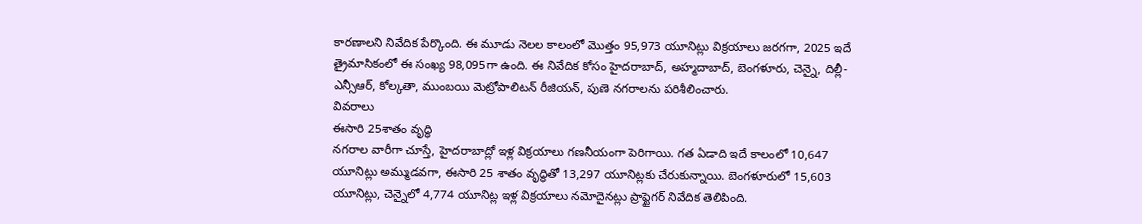కారణాలని నివేదిక పేర్కొంది. ఈ మూడు నెలల కాలంలో మొత్తం 95,973 యూనిట్లు విక్రయాలు జరగగా, 2025 ఇదే త్రైమాసికంలో ఈ సంఖ్య 98,095గా ఉంది. ఈ నివేదిక కోసం హైదరాబాద్, అహ్మదాబాద్, బెంగళూరు, చెన్నై, దిల్లీ-ఎన్సీఆర్, కోల్కతా, ముంబయి మెట్రోపాలిటన్ రీజియన్, పుణె నగరాలను పరిశీలించారు.
వివరాలు
ఈసారి 25శాతం వృద్ధి
నగరాల వారీగా చూస్తే, హైదరాబాద్లో ఇళ్ల విక్రయాలు గణనీయంగా పెరిగాయి. గత ఏడాది ఇదే కాలంలో 10,647 యూనిట్లు అమ్ముడవగా, ఈసారి 25 శాతం వృద్ధితో 13,297 యూనిట్లకు చేరుకున్నాయి. బెంగళూరులో 15,603 యూనిట్లు, చెన్నైలో 4,774 యూనిట్ల ఇళ్ల విక్రయాలు నమోదైనట్లు ప్రాప్టైగర్ నివేదిక తెలిపింది.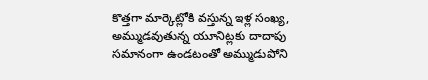కొత్తగా మార్కెట్లోకి వస్తున్న ఇళ్ల సంఖ్య, అమ్ముడవుతున్న యూనిట్లకు దాదాపు సమానంగా ఉండటంతో అమ్ముడుపోని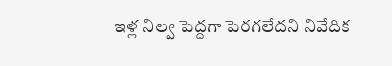ఇళ్ల నిల్వ పెద్దగా పెరగలేదని నివేదిక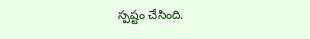స్పష్టం చేసింది.